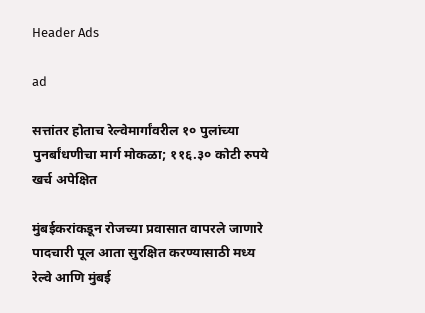Header Ads

ad

सत्तांतर होताच रेल्वेमार्गांवरील १० पुलांच्या पुनर्बांधणीचा मार्ग मोकळा; ११६.३० कोटी रुपये खर्च अपेक्षित

मुंबईकरांकडून रोजच्या प्रवासात वापरले जाणारे पादचारी पूल आता सुरक्षित करण्यासाठी मध्य रेल्वे आणि मुंबई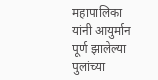महापालिका यांनी आयुर्मान पूर्ण झालेल्या पुलांच्या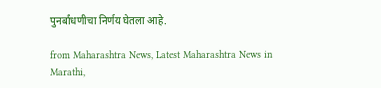पुनर्बांधणीचा निर्णय घेतला आहे.

from Maharashtra News, Latest Maharashtra News in Marathi,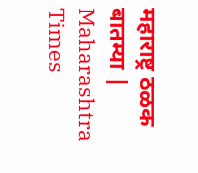महाराष्ट्र ठळक बातम्या | Maharashtra Times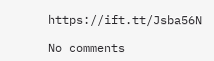https://ift.tt/Jsba56N

No comments